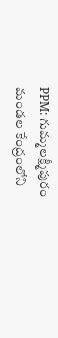PPM: గుమ్మలక్ష్మీపురం మండల కేంద్రంలోని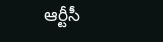ఆర్టీసీ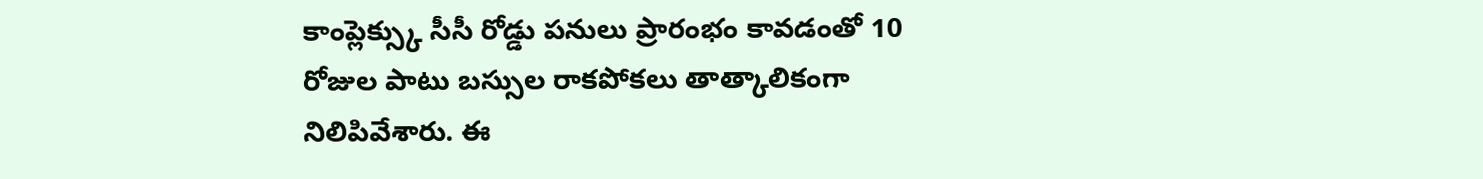కాంప్లెక్స్కు సీసీ రోడ్డు పనులు ప్రారంభం కావడంతో 10 రోజుల పాటు బస్సుల రాకపోకలు తాత్కాలికంగా నిలిపివేశారు. ఈ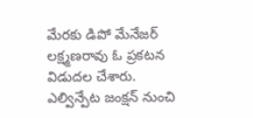మేరకు డిపో మేనేజర్ లక్ష్మణరావు ఓ ప్రకటన విడుదల చేశారు. ఎల్విన్పేట జంక్షన్ నుంచి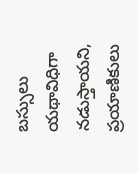బస్సులు యథావిధిగా నడుస్తాయని, ప్రయాణికులు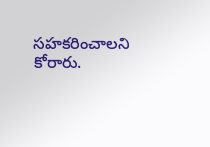సహకరించాలని కోరారు.